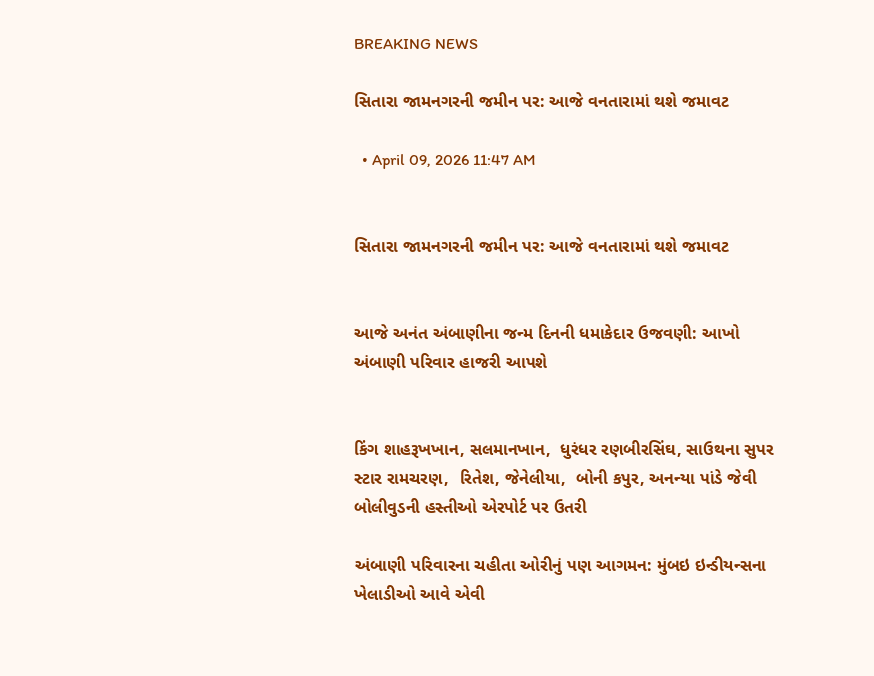BREAKING NEWS

સિતારા જામનગરની જમીન પર: આજે વનતારામાં થશે જમાવટ

  • April 09, 2026 11:47 AM


સિતારા જામનગરની જમીન પર: આજે વનતારામાં થશે જમાવટ


આજે અનંત અંબાણીના જન્મ દિનની ધમાકેદાર ઉજવણી: આખો અંબાણી પરિવાર હાજરી આપશે


કિંગ શાહરૂખખાન, સલમાનખાન,  ધુરંધર રણબીરસિંઘ, સાઉથના સુપર સ્ટાર રામચરણ,  રિતેશ, જેનેલીયા,  બોની કપુર, અનન્યા પાંડે જેવી બોલીવુડની હસ્તીઓ એરપોર્ટ પર ઉતરી

અંબાણી પરિવારના ચહીતા ઓરીનું પણ આગમન: મુંબઇ ઇન્ડીયન્સના ખેલાડીઓ આવે એવી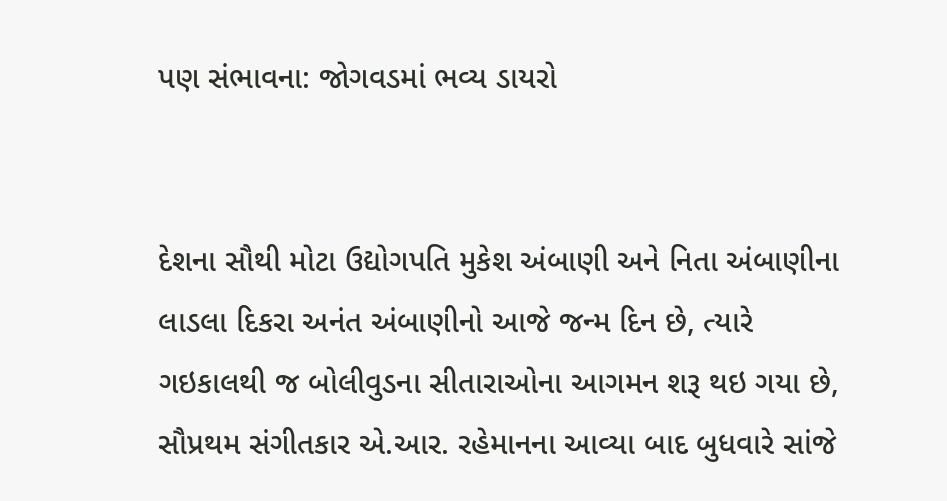પણ સંભાવના: જોગવડમાં ભવ્ય ડાયરો


દેશના સૌથી મોટા ઉદ્યોગપતિ મુકેશ અંબાણી અને નિતા અંબાણીના લાડલા દિકરા અનંત અંબાણીનો આજે જન્મ દિન છે, ત્યારે ગઇકાલથી જ બોલીવુડના સીતારાઓના આગમન શરૂ થઇ ગયા છે, સૌપ્રથમ સંગીતકાર એ.આર. રહેમાનના આવ્યા બાદ બુધવારે સાંજે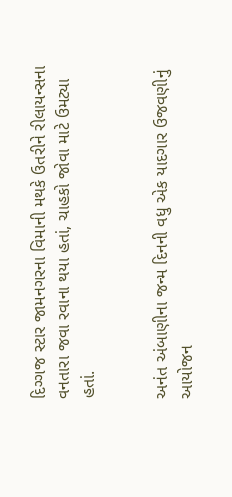દિગ્ગજ સ્ટાર જામનગરના વિમાની મથકે ઉતરીને રીલાયન્સના વનતારા જવા રવાના થયા હતાં, ચાહકો જોવા માટે ઉમટ્યા હતાં.


અનંત અંબાણીના જન્મ દિનની વધુ એક યાદગાર ઉજવણીનું આયોજન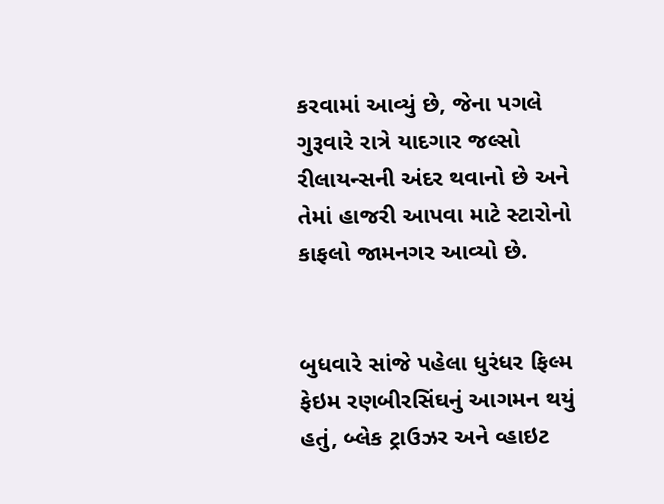કરવામાં આવ્યું છે, જેના પગલે ગુરૂવારે રાત્રે યાદગાર જલ્સો રીલાયન્સની અંદર થવાનો છે અને તેમાં હાજરી આપવા માટે સ્ટારોનો કાફલો જામનગર આવ્યો છે.


બુધવારે સાંજે પહેલા ધુરંધર ફિલ્મ ફેઇમ રણબીરસિંઘનું આગમન થયું હતું, બ્લેક ટ્રાઉઝર અને વ્હાઇટ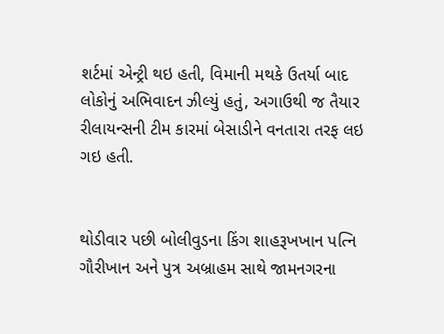શર્ટમાં એન્ટ્રી થઇ હતી, વિમાની મથકે ઉતર્યા બાદ લોકોનું અભિવાદન ઝીલ્યું હતું, અગાઉથી જ તૈયાર રીલાયન્સની ટીમ કારમાં બેસાડીને વનતારા તરફ લઇ ગઇ હતી.


થોડીવાર પછી બોલીવુડના કિંગ શાહરૂખખાન પત્નિ ગૌરીખાન અને પુત્ર અબ્રાહમ સાથે જામનગરના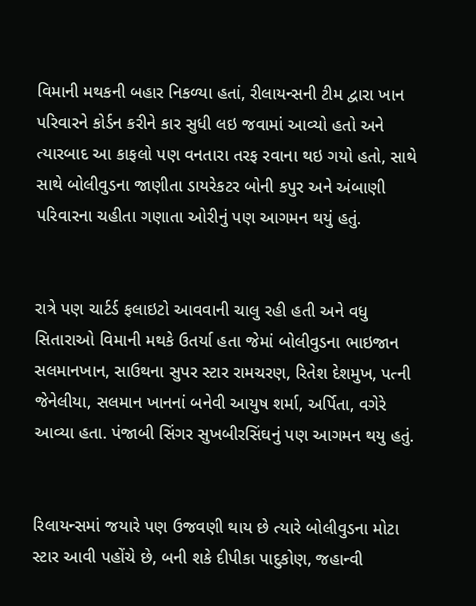વિમાની મથકની બહાર નિકળ્યા હતાં, રીલાયન્સની ટીમ દ્વારા ખાન પરિવારને કોર્ડન કરીને કાર સુધી લઇ જવામાં આવ્યો હતો અને ત્યારબાદ આ કાફલો પણ વનતારા તરફ રવાના થઇ ગયો હતો, સાથે સાથે બોલીવુડના જાણીતા ડાયરેકટર બોની કપુર અને અંબાણી પરિવારના ચહીતા ગણાતા ઓરીનું પણ આગમન થયું હતું.


રાત્રે પણ ચાર્ટર્ડ ફલાઇટો આવવાની ચાલુ રહી હતી અને વધુ સિતારાઓ વિમાની મથકે ઉતર્યા હતા જેમાં બોલીવુડના ભાઇજાન સલમાનખાન, સાઉથના સુપર સ્ટાર રામચરણ, રિતેશ દેશમુખ, પત્ની જેનેલીયા, સલમાન ખાનનાં બનેવી આયુષ શર્મા, અર્પિતા, વગેરે આવ્યા હતા. પંજાબી સિંગર સુખબીરસિંઘનું પણ આગમન થયુ હતું.


રિલાયન્સમાં જયારે પણ ઉજવણી થાય છે ત્યારે બોલીવુડના મોટા સ્ટાર આવી પહોંચે છે, બની શકે દીપીકા પાદુકોણ, જહાન્વી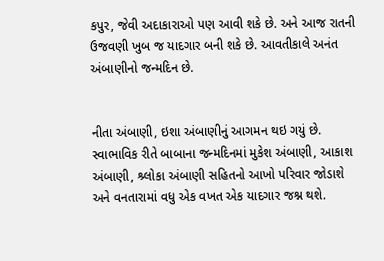કપુર, જેવી અદાકારાઓ પણ આવી શકે છે. અને આજ રાતની ઉજવણી ખુબ જ યાદગાર બની શકે છે. આવતીકાલે અનંત અંબાણીનો જન્મદિન છે.


નીતા અંબાણી, ઇશા અંબાણીનું આગમન થઇ ગયું છે. સ્વાભાવિક રીતે બાબાના જન્મદિનમાં મુકેશ અંબાણી, આકાશ અંબાણી, શ્ર્લોકા અંબાણી સહિતનો આખો પરિવાર જોડાશે અને વનતારામાં વધુ એક વખત એક યાદગાર જશ્ન થશે.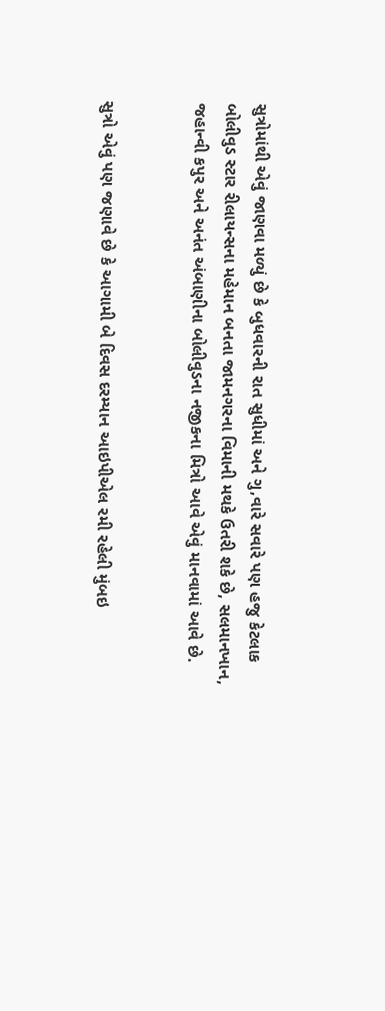સુત્રોમાંથી એવું જાણવા મળ્યું છે કે બુધવારની રાત સુધીમાં અને ગુ‚વારે સવારે પણ હજુ કેટલાક બોલીવુડ સ્ટાર રીલાયન્સના મહેમાન બનતા જામનગરના વિમાની મથકે ઉતરી શકે છે, સલમાનખાન, જહાન્વી કપુર અને અનંત અંબાણીના બોલીવુડના નજીકના મિત્રો આવે એવું માનવામાં આવે છે.


સુત્રો એવું પણ જણાવે છે કે આગામી બે દિવસ દરમ્યાન આઇપીએલ રમી રહેલી મુંબઇ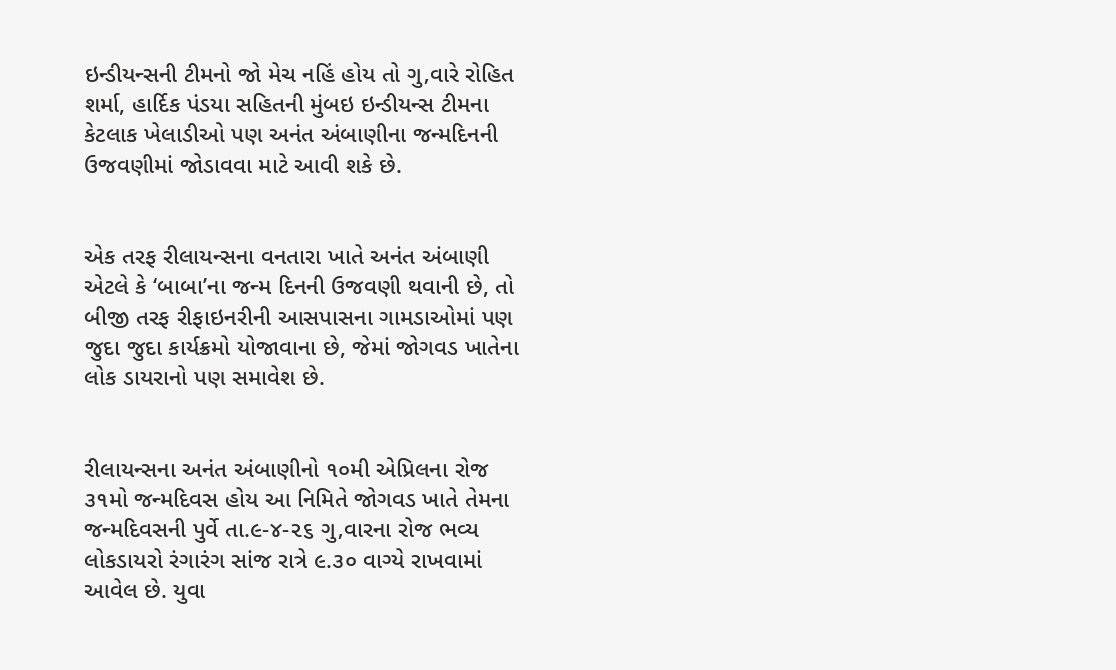ઇન્ડીયન્સની ટીમનો જો મેચ નહિં હોય તો ગુ‚વારે રોહિત શર્મા, હાર્દિક પંડયા સહિતની મુંબઇ ઇન્ડીયન્સ ટીમના કેટલાક ખેલાડીઓ પણ અનંત અંબાણીના જન્મદિનની ઉજવણીમાં જોડાવવા માટે આવી શકે છે.


એક તરફ રીલાયન્સના વનતારા ખાતે અનંત અંબાણી એટલે કે ‘બાબા’ના જન્મ દિનની ઉજવણી થવાની છે, તો બીજી તરફ રીફાઇનરીની આસપાસના ગામડાઓમાં પણ જુદા જુદા કાર્યક્રમો યોજાવાના છે, જેમાં જોગવડ ખાતેના લોક ડાયરાનો પણ સમાવેશ છે.


રીલાયન્સના અનંત અંબાણીનો ૧૦મી એપ્રિલના રોજ ૩૧મો જન્મદિવસ હોય આ નિમિતે જોગવડ ખાતે તેમના જન્મદિવસની પુર્વે તા.૯-૪-૨૬ ગુ‚વારના રોજ ભવ્ય લોકડાયરો રંગારંગ સાંજ રાત્રે ૯.૩૦ વાગ્યે રાખવામાં આવેલ છે. યુવા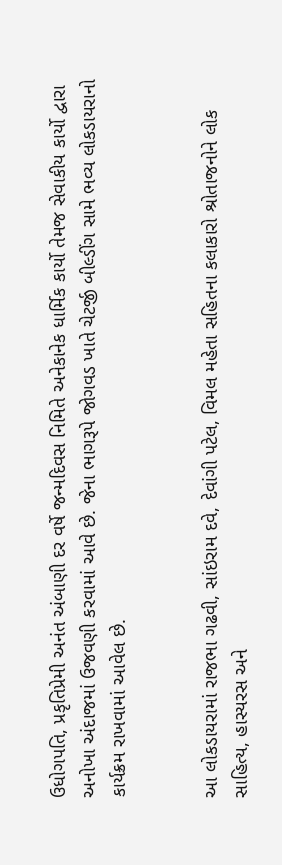ઉધોગપતિ, પ્રકૃતિપ્રેમી અનંત અંબાણી દર વર્ષે જન્મદિવસ નિમિતે અનેકાનેક ધાર્મિક કાર્યો તેમજ સેવાકીય કાર્યો દ્વારા અનોખા અંદાજમાં ઉજવણી કરવામાં આવે છે. જેના ભાગરૂપે જોગવડ ખાતે ચેટર્જી બીલ્ડીંગ સામે ભવ્ય લોકડાયરાનો કાર્યક્રમ રાખવામાં આવેલ છે.


આ લોકડાયરામાં રાજભા ગઢવી, સાંઇરામ દવે, દેવાંગી પટેલ, વિમલ મહેતા સહિતના કલાકારો શ્રોતાજનોને લોક સાહિત્ય, હાસ્યરસ અને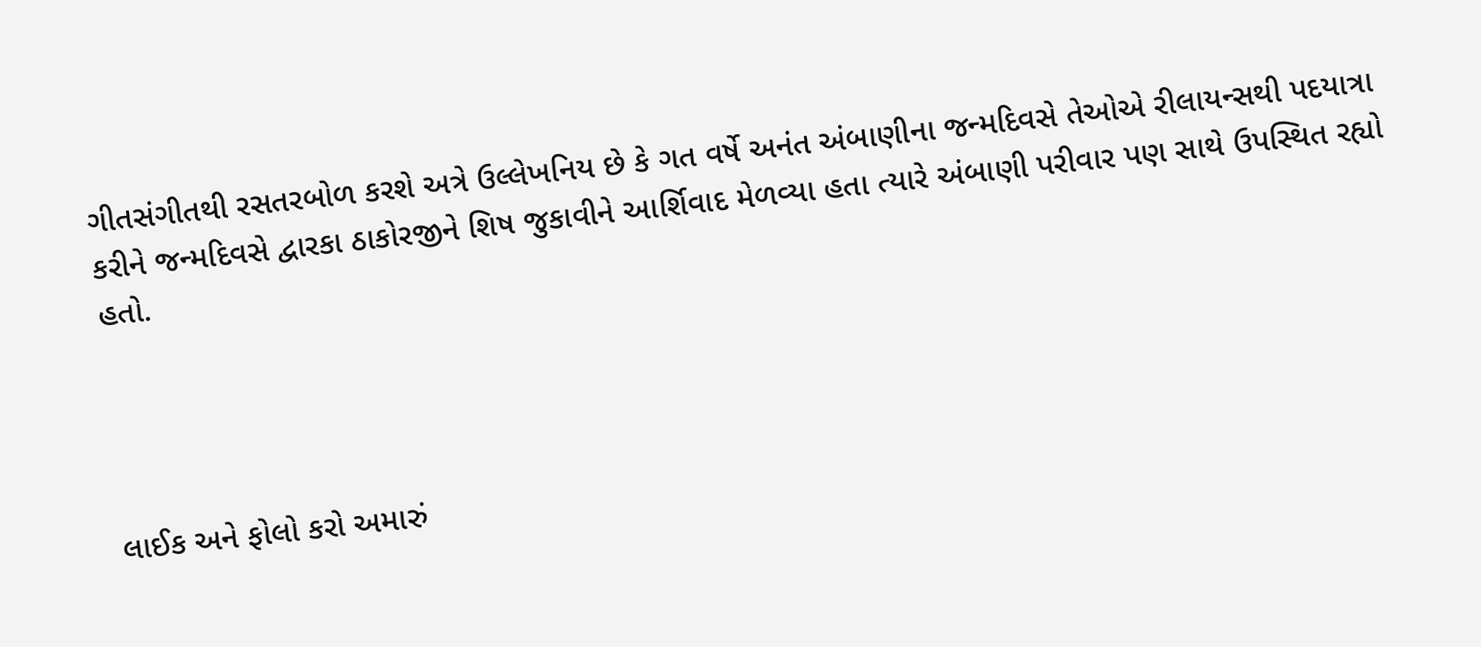ગીતસંગીતથી રસતરબોળ કરશે અત્રે ઉલ્લેખનિય છે કે ગત વર્ષે અનંત અંબાણીના જન્મદિવસે તેઓએ રીલાયન્સથી પદયાત્રા કરીને જન્મદિવસે દ્વારકા ઠાકોરજીને શિષ જુકાવીને આર્શિવાદ મેળવ્યા હતા ત્યારે અંબાણી પરીવાર પણ સાથે ઉપસ્થિત રહ્યો હતો.




લાઈક અને ફોલો કરો અમારું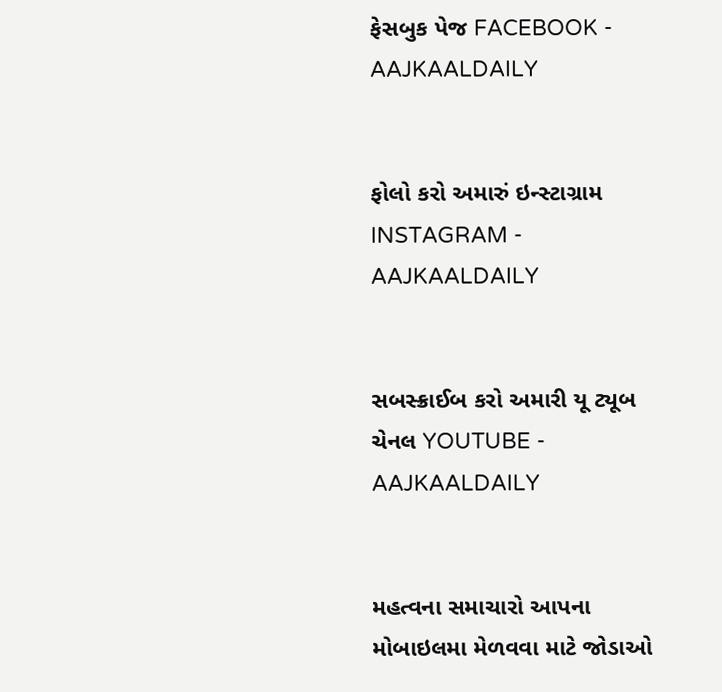ફેસબુક પેજ FACEBOOK - AAJKAALDAILY


ફોલો કરો અમારું ઇન્સ્ટાગ્રામ INSTAGRAM - AAJKAALDAILY


સબસ્ક્રાઈબ કરો અમારી યૂ ટ્યૂબ ચેનલ YOUTUBE - AAJKAALDAILY


મહત્વના સમાચારો આપના મોબાઇલમા મેળવવા માટે જોડાઓ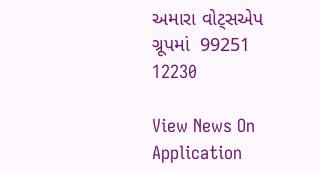અમારા વોટ્સએપ ગ્રૂપમાં  99251 12230

View News On Application